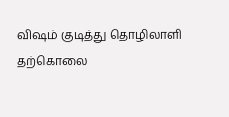விஷம் குடித்து தொழிலாளி தற்கொலை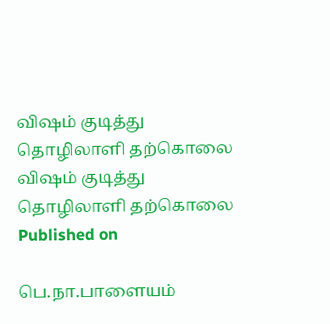விஷம் குடித்து தொழிலாளி தற்கொலை
விஷம் குடித்து தொழிலாளி தற்கொலை
Published on

பெ.நா.பாளையம்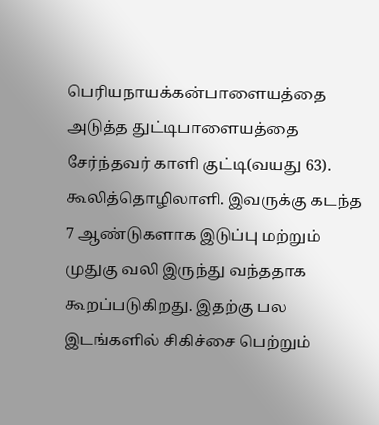பெரியநாயக்கன்பாளையத்தை அடுத்த துட்டிபாளையத்தை சேர்ந்தவர் காளி குட்டி(வயது 63). கூலித்தொழிலாளி. இவருக்கு கடந்த 7 ஆண்டுகளாக இடுப்பு மற்றும் முதுகு வலி இருந்து வந்ததாக கூறப்படுகிறது. இதற்கு பல இடங்களில் சிகிச்சை பெற்றும்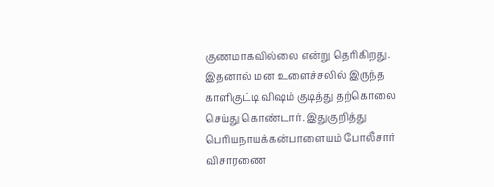குணமாகவில்லை என்று தெரிகிறது. இதனால் மன உளைச்சலில் இருந்த காளிகுட்டி விஷம் குடித்து தற்கொலை செய்து கொண்டார். இதுகுறித்து பெரியநாயக்கன்பாளையம் போலீசார் விசாரணை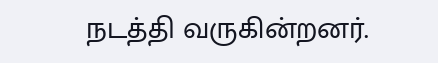நடத்தி வருகின்றனர்.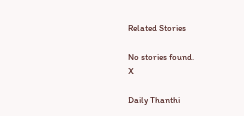Related Stories

No stories found.
X

Daily Thanthi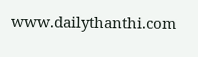www.dailythanthi.com